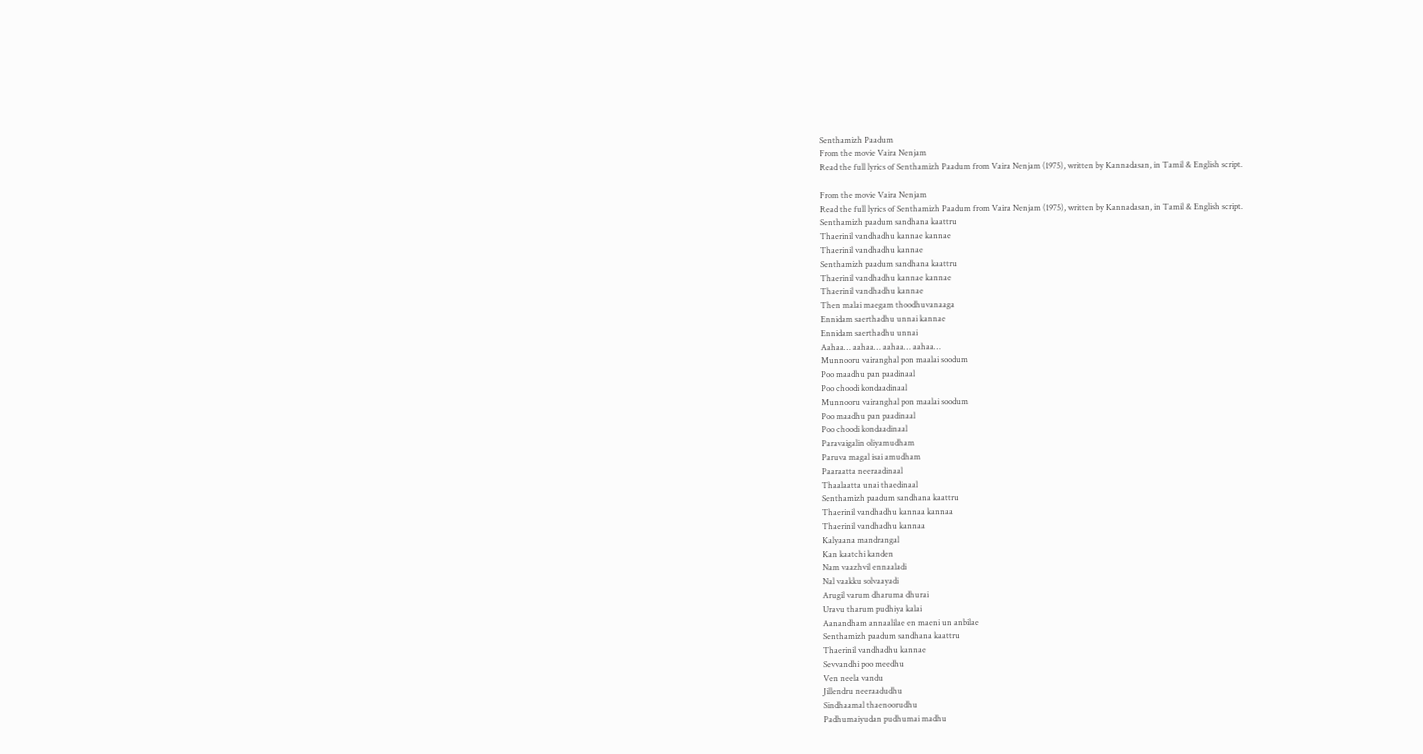Senthamizh Paadum
From the movie Vaira Nenjam
Read the full lyrics of Senthamizh Paadum from Vaira Nenjam (1975), written by Kannadasan, in Tamil & English script.

From the movie Vaira Nenjam
Read the full lyrics of Senthamizh Paadum from Vaira Nenjam (1975), written by Kannadasan, in Tamil & English script.
Senthamizh paadum sandhana kaattru
Thaerinil vandhadhu kannae kannae
Thaerinil vandhadhu kannae
Senthamizh paadum sandhana kaattru
Thaerinil vandhadhu kannae kannae
Thaerinil vandhadhu kannae
Then malai maegam thoodhuvanaaga
Ennidam saerthadhu unnai kannae
Ennidam saerthadhu unnai
Aahaa… aahaa… aahaa… aahaa…
Munnooru vairanghal pon maalai soodum
Poo maadhu pan paadinaal
Poo choodi kondaadinaal
Munnooru vairanghal pon maalai soodum
Poo maadhu pan paadinaal
Poo choodi kondaadinaal
Paravaigalin oliyamudham
Paruva magal isai amudham
Paaraatta neeraadinaal
Thaalaatta unai thaedinaal
Senthamizh paadum sandhana kaattru
Thaerinil vandhadhu kannaa kannaa
Thaerinil vandhadhu kannaa
Kalyaana mandrangal
Kan kaatchi kanden
Nam vaazhvil ennaaladi
Nal vaakku solvaayadi
Arugil varum dharuma dhurai
Uravu tharum pudhiya kalai
Aanandham annaalilae en maeni un anbilae
Senthamizh paadum sandhana kaattru
Thaerinil vandhadhu kannae
Sevvandhi poo meedhu
Ven neela vandu
Jillendru neeraadudhu
Sindhaamal thaenoorudhu
Padhumaiyudan pudhumai madhu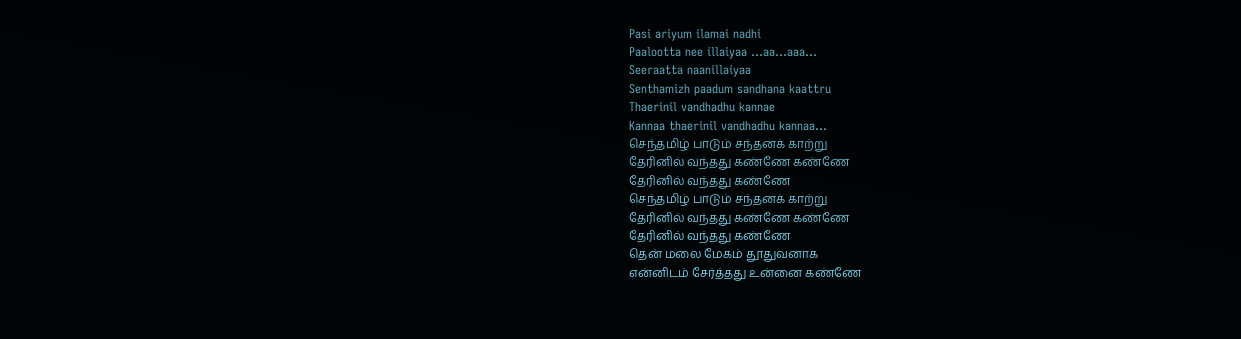Pasi ariyum ilamai nadhi
Paalootta nee illaiyaa …aa…aaa…
Seeraatta naanillaiyaa
Senthamizh paadum sandhana kaattru
Thaerinil vandhadhu kannae
Kannaa thaerinil vandhadhu kannaa…
செந்தமிழ் பாடும் சந்தனக் காற்று
தேரினில் வந்தது கண்ணே கண்ணே
தேரினில் வந்தது கண்ணே
செந்தமிழ் பாடும் சந்தனக் காற்று
தேரினில் வந்தது கண்ணே கண்ணே
தேரினில் வந்தது கண்ணே
தென் மலை மேகம் தூதுவனாக
என்னிடம் சேர்த்தது உன்னை கண்ணே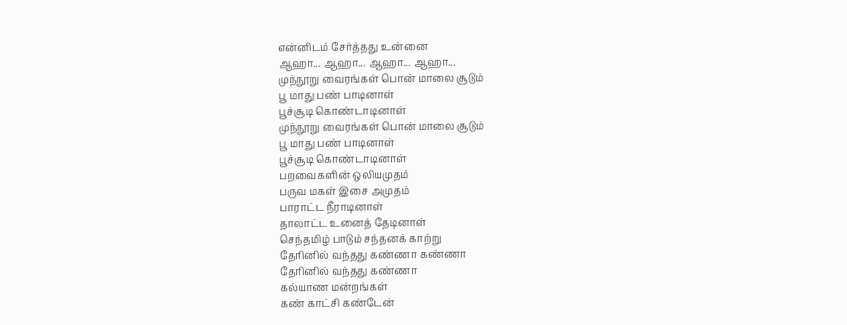என்னிடம் சேர்த்தது உன்னை
ஆஹா... ஆஹா... ஆஹா... ஆஹா...
முந்நூறு வைரங்கள் பொன் மாலை சூடும்
பூ மாது பண் பாடினாள்
பூச்சூடி கொண்டாடினாள்
முந்நூறு வைரங்கள் பொன் மாலை சூடும்
பூ மாது பண் பாடினாள்
பூச்சூடி கொண்டாடினாள்
பறவைகளின் ஒலியமுதம்
பருவ மகள் இசை அமுதம்
பாராட்ட நீராடினாள்
தாலாட்ட உனைத் தேடினாள்
செந்தமிழ் பாடும் சந்தனக் காற்று
தேரினில் வந்தது கண்ணா கண்ணா
தேரினில் வந்தது கண்ணா
கல்யாண மன்றங்கள்
கண் காட்சி கண்டேன்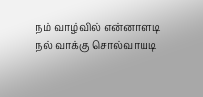நம் வாழ்வில் என்னாளடி
நல் வாக்கு சொல்வாயடி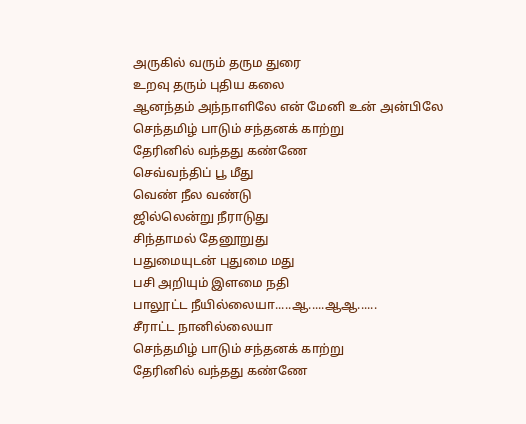அருகில் வரும் தரும துரை
உறவு தரும் புதிய கலை
ஆனந்தம் அந்நாளிலே என் மேனி உன் அன்பிலே
செந்தமிழ் பாடும் சந்தனக் காற்று
தேரினில் வந்தது கண்ணே
செவ்வந்திப் பூ மீது
வெண் நீல வண்டு
ஜில்லென்று நீராடுது
சிந்தாமல் தேனூறுது
பதுமையுடன் புதுமை மது
பசி அறியும் இளமை நதி
பாலூட்ட நீயில்லையா.....ஆ.....ஆஆ......
சீராட்ட நானில்லையா
செந்தமிழ் பாடும் சந்தனக் காற்று
தேரினில் வந்தது கண்ணே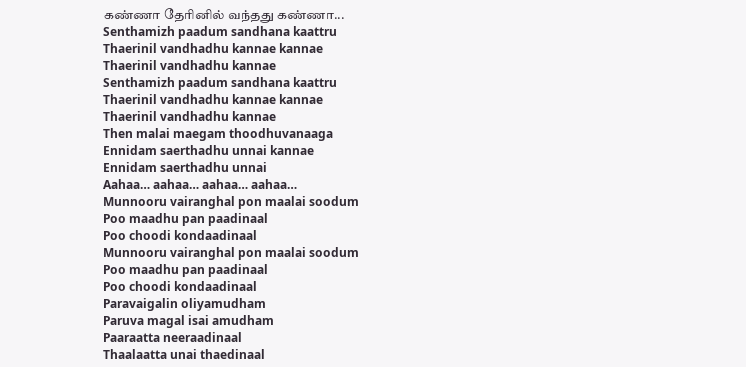கண்ணா தேரினில் வந்தது கண்ணா...
Senthamizh paadum sandhana kaattru
Thaerinil vandhadhu kannae kannae
Thaerinil vandhadhu kannae
Senthamizh paadum sandhana kaattru
Thaerinil vandhadhu kannae kannae
Thaerinil vandhadhu kannae
Then malai maegam thoodhuvanaaga
Ennidam saerthadhu unnai kannae
Ennidam saerthadhu unnai
Aahaa… aahaa… aahaa… aahaa…
Munnooru vairanghal pon maalai soodum
Poo maadhu pan paadinaal
Poo choodi kondaadinaal
Munnooru vairanghal pon maalai soodum
Poo maadhu pan paadinaal
Poo choodi kondaadinaal
Paravaigalin oliyamudham
Paruva magal isai amudham
Paaraatta neeraadinaal
Thaalaatta unai thaedinaal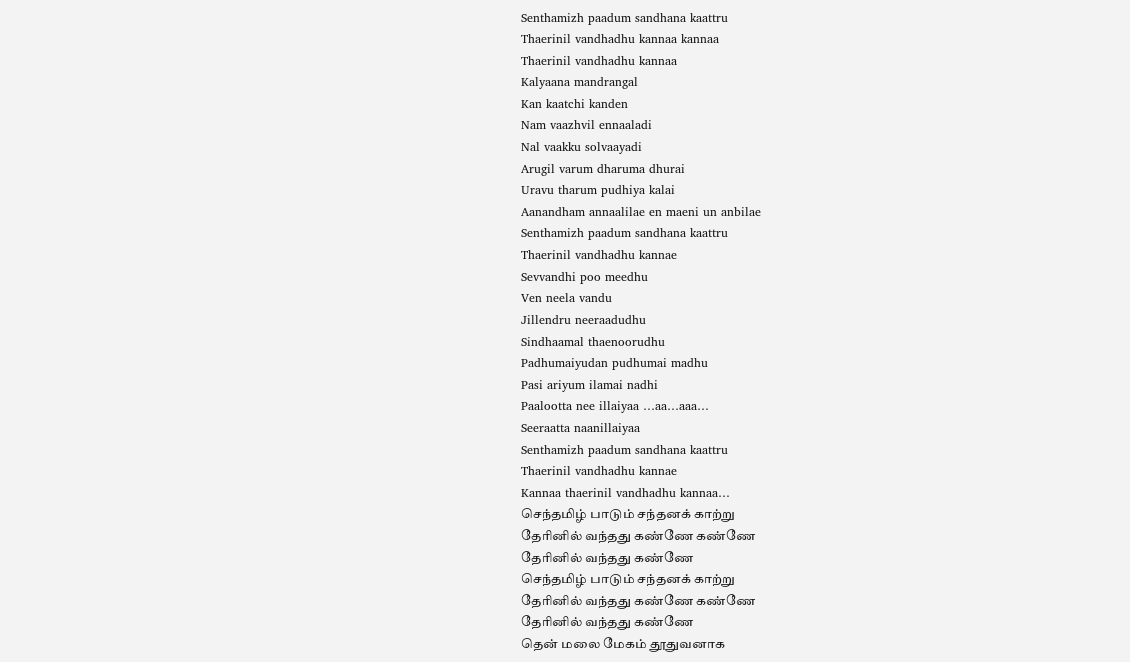Senthamizh paadum sandhana kaattru
Thaerinil vandhadhu kannaa kannaa
Thaerinil vandhadhu kannaa
Kalyaana mandrangal
Kan kaatchi kanden
Nam vaazhvil ennaaladi
Nal vaakku solvaayadi
Arugil varum dharuma dhurai
Uravu tharum pudhiya kalai
Aanandham annaalilae en maeni un anbilae
Senthamizh paadum sandhana kaattru
Thaerinil vandhadhu kannae
Sevvandhi poo meedhu
Ven neela vandu
Jillendru neeraadudhu
Sindhaamal thaenoorudhu
Padhumaiyudan pudhumai madhu
Pasi ariyum ilamai nadhi
Paalootta nee illaiyaa …aa…aaa…
Seeraatta naanillaiyaa
Senthamizh paadum sandhana kaattru
Thaerinil vandhadhu kannae
Kannaa thaerinil vandhadhu kannaa…
செந்தமிழ் பாடும் சந்தனக் காற்று
தேரினில் வந்தது கண்ணே கண்ணே
தேரினில் வந்தது கண்ணே
செந்தமிழ் பாடும் சந்தனக் காற்று
தேரினில் வந்தது கண்ணே கண்ணே
தேரினில் வந்தது கண்ணே
தென் மலை மேகம் தூதுவனாக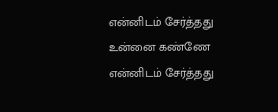என்னிடம் சேர்த்தது உன்னை கண்ணே
என்னிடம் சேர்த்தது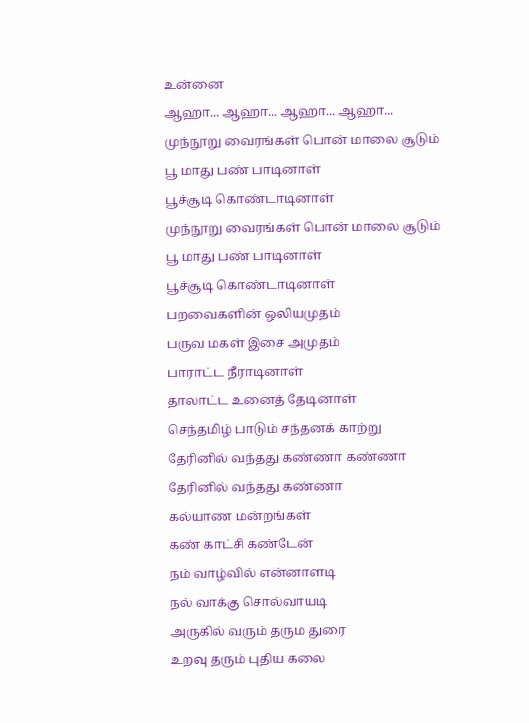உன்னை
ஆஹா... ஆஹா... ஆஹா... ஆஹா...
முந்நூறு வைரங்கள் பொன் மாலை சூடும்
பூ மாது பண் பாடினாள்
பூச்சூடி கொண்டாடினாள்
முந்நூறு வைரங்கள் பொன் மாலை சூடும்
பூ மாது பண் பாடினாள்
பூச்சூடி கொண்டாடினாள்
பறவைகளின் ஒலியமுதம்
பருவ மகள் இசை அமுதம்
பாராட்ட நீராடினாள்
தாலாட்ட உனைத் தேடினாள்
செந்தமிழ் பாடும் சந்தனக் காற்று
தேரினில் வந்தது கண்ணா கண்ணா
தேரினில் வந்தது கண்ணா
கல்யாண மன்றங்கள்
கண் காட்சி கண்டேன்
நம் வாழ்வில் என்னாளடி
நல் வாக்கு சொல்வாயடி
அருகில் வரும் தரும துரை
உறவு தரும் புதிய கலை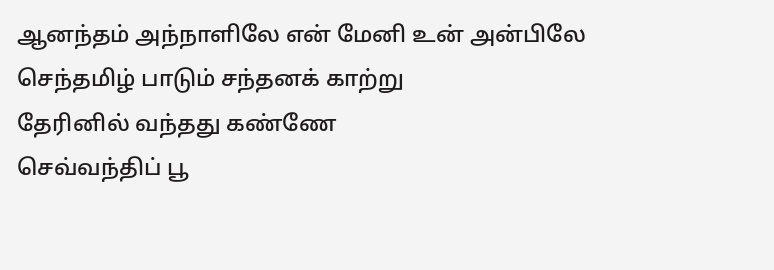ஆனந்தம் அந்நாளிலே என் மேனி உன் அன்பிலே
செந்தமிழ் பாடும் சந்தனக் காற்று
தேரினில் வந்தது கண்ணே
செவ்வந்திப் பூ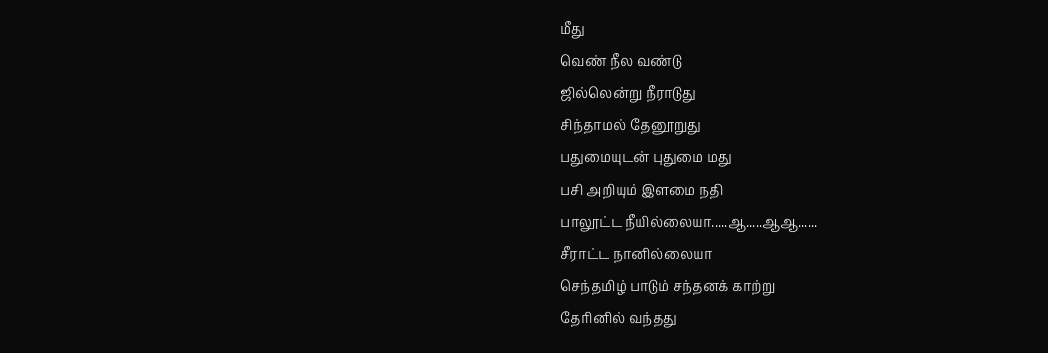மீது
வெண் நீல வண்டு
ஜில்லென்று நீராடுது
சிந்தாமல் தேனூறுது
பதுமையுடன் புதுமை மது
பசி அறியும் இளமை நதி
பாலூட்ட நீயில்லையா.....ஆ.....ஆஆ......
சீராட்ட நானில்லையா
செந்தமிழ் பாடும் சந்தனக் காற்று
தேரினில் வந்தது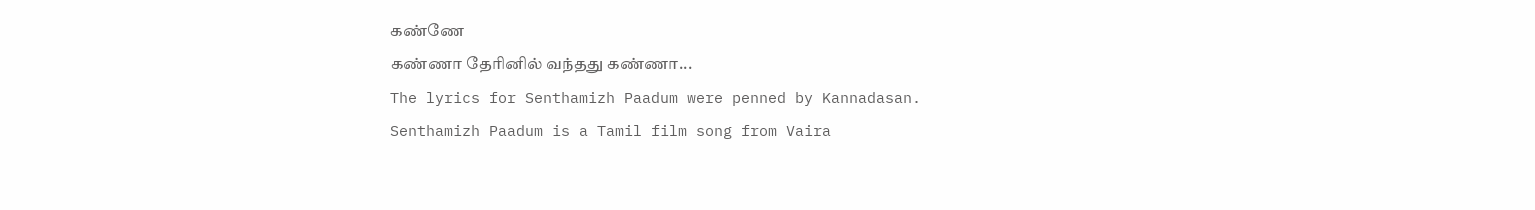கண்ணே
கண்ணா தேரினில் வந்தது கண்ணா...
The lyrics for Senthamizh Paadum were penned by Kannadasan.
Senthamizh Paadum is a Tamil film song from Vaira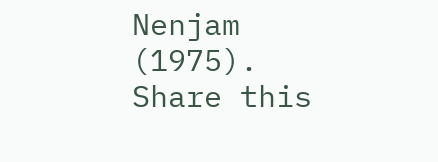Nenjam (1975).
Share this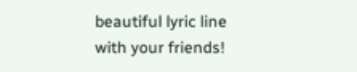beautiful lyric line with your friends!